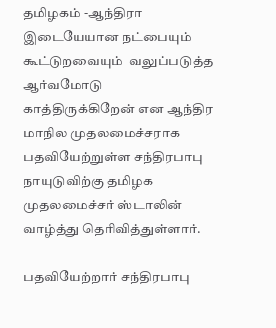தமிழகம் -ஆந்திரா இடையேயான நட்பையும் கூட்டுறவையும்  வலுப்படுத்த ஆர்வமோடு காத்திருக்கிறேன் என ஆந்திர மாநில முதலமைச்சராக பதவியேற்றுள்ள சந்திரபாபு நாயுடுவிற்கு தமிழக முதலமைச்சர் ஸ்டாலின் வாழ்த்து தெரிவித்துள்ளார்.

பதவியேற்றார் சந்திரபாபு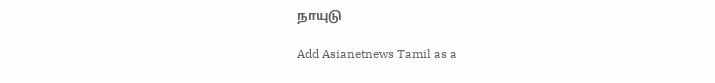நாயுடு

Add Asianetnews Tamil as a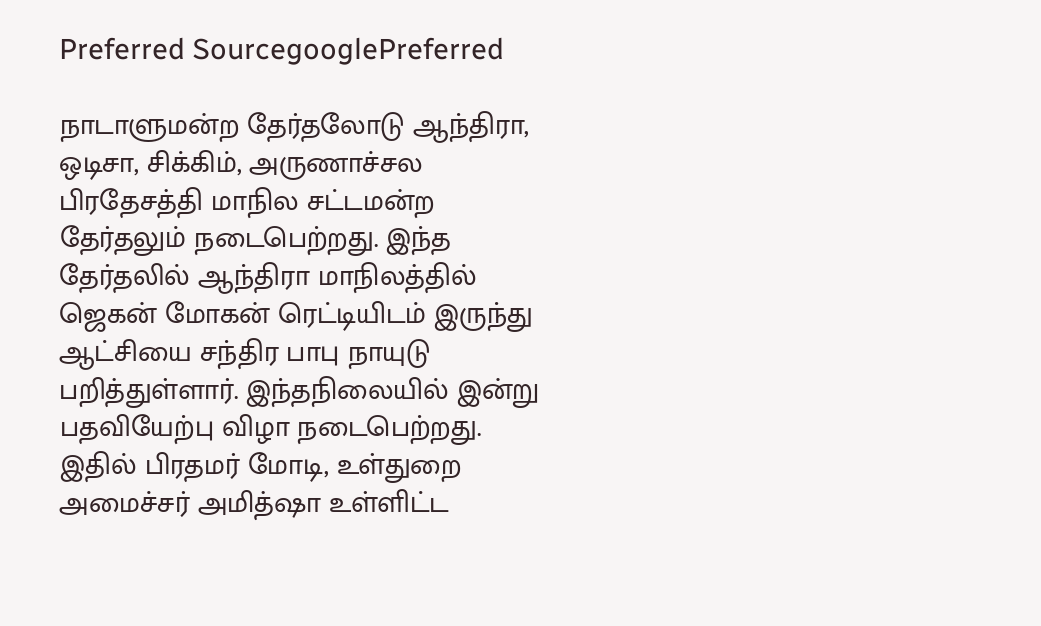Preferred SourcegooglePreferred

நாடாளுமன்ற தேர்தலோடு ஆந்திரா, ஒடிசா, சிக்கிம், அருணாச்சல பிரதேசத்தி மாநில சட்டமன்ற தேர்தலும் நடைபெற்றது. இந்த தேர்தலில் ஆந்திரா மாநிலத்தில் ஜெகன் மோகன் ரெட்டியிடம் இருந்து ஆட்சியை சந்திர பாபு நாயுடு பறித்துள்ளார். இந்தநிலையில் இன்று பதவியேற்பு விழா நடைபெற்றது. இதில் பிரதமர் மோடி, உள்துறை அமைச்சர் அமித்ஷா உள்ளிட்ட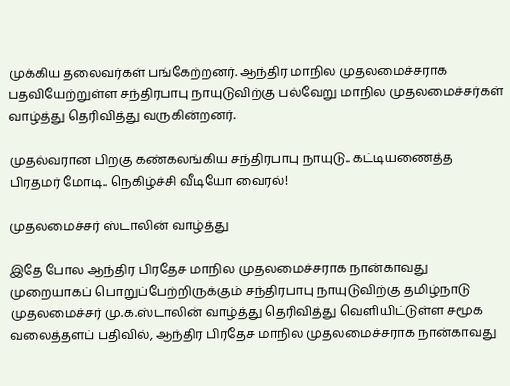முக்கிய தலைவர்கள் பங்கேற்றனர். ஆந்திர மாநில முதலமைச்சராக பதவியேற்றுள்ள சந்திரபாபு நாயுடுவிற்கு பல்வேறு மாநில முதலமைச்சர்கள் வாழ்த்து தெரிவித்து வருகின்றனர்.

முதல்வரான பிறகு கண்கலங்கிய சந்திரபாபு நாயுடு.. கட்டியணைத்த பிரதமர் மோடி.. நெகிழ்ச்சி வீடியோ வைரல்!

முதலமைச்சர் ஸ்டாலின் வாழ்த்து

இதே போல ஆந்திர பிரதேச மாநில முதலமைச்சராக நான்காவது முறையாகப் பொறுப்பேற்றிருக்கும் சந்திரபாபு நாயுடுவிற்கு தமிழ்நாடு முதலமைச்சர் மு.க.ஸ்டாலின் வாழ்த்து தெரிவித்து வெளியிட்டுள்ள சமூக வலைத்தளப் பதிவில், ஆந்திர பிரதேச மாநில முதலமைச்சராக நான்காவது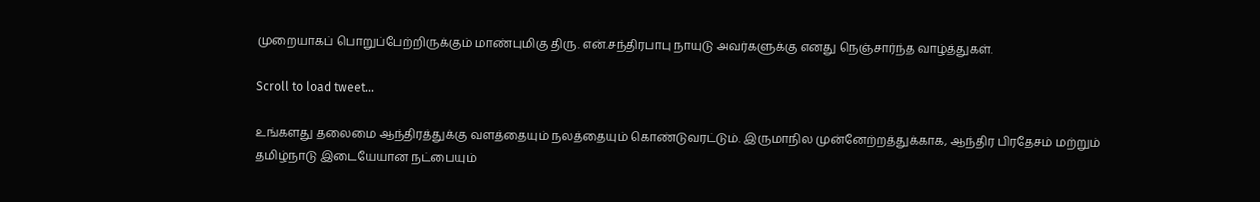முறையாகப் பொறுப்பேற்றிருக்கும் மாண்புமிகு திரு. என்.சந்திரபாபு நாயுடு அவர்களுக்கு எனது நெஞ்சார்ந்த வாழ்த்துகள்.

Scroll to load tweet…

உங்களது தலைமை ஆந்திரத்துக்கு வளத்தையும் நலத்தையும் கொண்டுவரட்டும். இருமாநில முன்னேற்றத்துக்காக, ஆந்திர பிரதேசம் மற்றும் தமிழ்நாடு இடையேயான நட்பையும்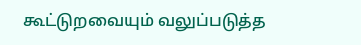கூட்டுறவையும் வலுப்படுத்த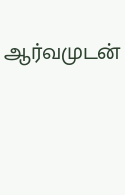ஆர்வமுடன்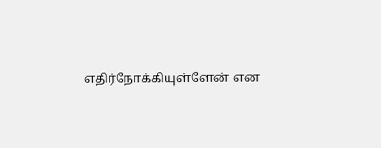எதிர்நோக்கியுள்ளேன் என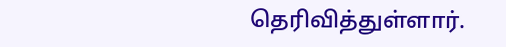தெரிவித்துள்ளார்.